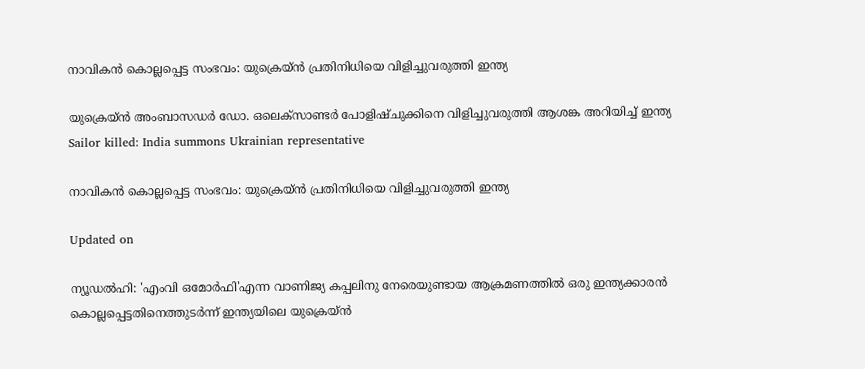നാവികന്‍ കൊല്ലപ്പെട്ട സംഭവം: യുക്രെയ്ന്‍ പ്രതിനിധിയെ വിളിച്ചുവരുത്തി ഇന്ത്യ

യുക്രെയ്ന്‍ അംബാസഡര്‍ ഡോ. ഒലെക്‌സാണ്ടര്‍ പോളിഷ്ചുക്കിനെ വിളിച്ചുവരുത്തി ആശങ്ക അറിയിച്ച് ഇന്ത്യ
Sailor killed: India summons Ukrainian representative

നാവികന്‍ കൊല്ലപ്പെട്ട സംഭവം: യുക്രെയ്ന്‍ പ്രതിനിധിയെ വിളിച്ചുവരുത്തി ഇന്ത്യ

Updated on

ന്യൂഡല്‍ഹി: 'എംവി ഒമോര്‍ഫി'എന്ന വാണിജ്യ കപ്പലിനു നേരെയുണ്ടായ ആക്രമണത്തില്‍ ഒരു ഇന്ത്യക്കാരന്‍ കൊല്ലപ്പെട്ടതിനെത്തുടര്‍ന്ന് ഇന്ത്യയിലെ യുക്രെയ്ന്‍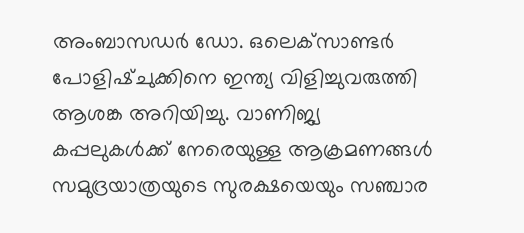അംബാസഡര്‍ ഡോ. ഒലെക്‌സാണ്ടര്‍ പോളിഷ്ചുക്കിനെ ഇന്ത്യ വിളിച്ചുവരുത്തി ആശങ്ക അറിയിച്ചു. വാണിജ്യ കപ്പലുകള്‍ക്ക് നേരെയുള്ള ആക്രമണങ്ങള്‍ സമുദ്രയാത്രയുടെ സുരക്ഷയെയും സഞ്ചാര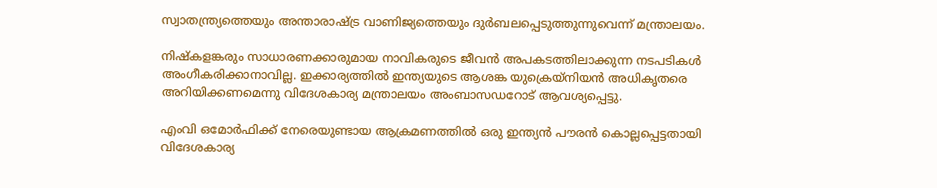സ്വാതന്ത്ര്യത്തെയും അന്താരാഷ്‌ട്ര വാണിജ്യത്തെയും ദുര്‍ബലപ്പെടുത്തുന്നുവെന്ന് മന്ത്രാലയം.

നിഷ്‌കളങ്കരും സാധാരണക്കാരുമായ നാവികരുടെ ജീവന്‍ അപകടത്തിലാക്കുന്ന നടപടികള്‍ അംഗീകരിക്കാനാവില്ല. ഇക്കാര്യത്തിൽ ഇന്ത്യയുടെ ആശങ്ക യുക്രെയ്നിയന്‍ അധികൃതരെ അറിയിക്കണമെന്നു വിദേശകാര്യ മന്ത്രാലയം അംബാസഡറോട് ആവശ്യപ്പെട്ടു.

എംവി ഒമോര്‍ഫിക്ക് നേരെയുണ്ടായ ആക്രമണത്തില്‍ ഒരു ഇന്ത്യന്‍ പൗരന്‍ കൊല്ലപ്പെട്ടതായി വിദേശകാര്യ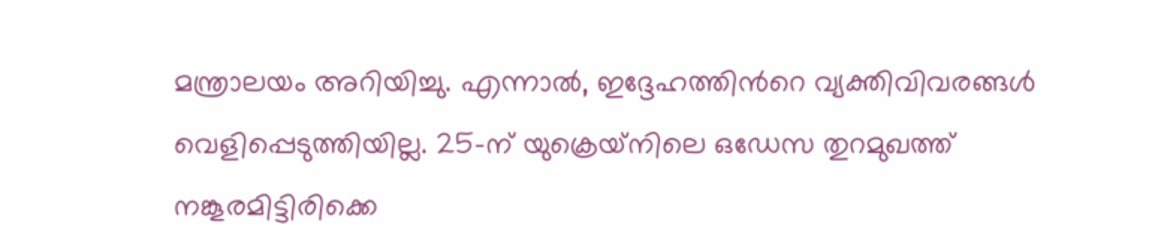മന്ത്രാലയം അറിയിച്ചു. എന്നാല്‍, ഇദ്ദേഹത്തിന്‍റെ വ്യക്തിവിവരങ്ങൾ വെളിപ്പെടുത്തിയില്ല. 25-ന് യുക്രെയ്‌നിലെ ഒഡേസ തുറമുഖത്ത് നങ്കൂരമിട്ടിരിക്കെ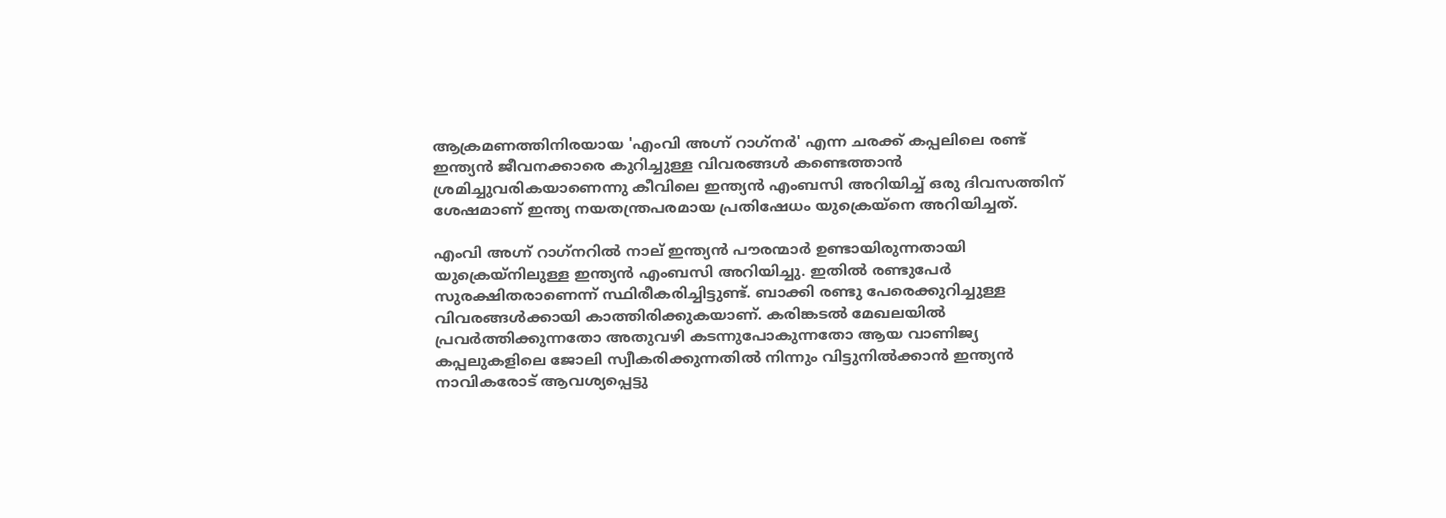ആക്രമണത്തിനിരയായ 'എംവി അഗ്ന്‍ റാഗ്‌നര്‍' എന്ന ചരക്ക് കപ്പലിലെ രണ്ട് ഇന്ത്യന്‍ ജീവനക്കാരെ കുറിച്ചുള്ള വിവരങ്ങള്‍ കണ്ടെത്താന്‍ ശ്രമിച്ചുവരികയാണെന്നു കീവിലെ ഇന്ത്യന്‍ എംബസി അറിയിച്ച് ഒരു ദിവസത്തിന് ശേഷമാണ് ഇന്ത്യ നയതന്ത്രപരമായ പ്രതിഷേധം യുക്രെയ്‌നെ അറിയിച്ചത്.

എംവി അഗ്ന്‍ റാഗ്‌നറില്‍ നാല് ഇന്ത്യന്‍ പൗരന്മാര്‍ ഉണ്ടായിരുന്നതായി യുക്രെയ്‌നിലുള്ള ഇന്ത്യന്‍ എംബസി അറിയിച്ചു. ഇതില്‍ രണ്ടുപേര്‍ സുരക്ഷിതരാണെന്ന് സ്ഥിരീകരിച്ചിട്ടുണ്ട്. ബാക്കി രണ്ടു പേരെക്കുറിച്ചുള്ള വിവരങ്ങള്‍ക്കായി കാത്തിരിക്കുകയാണ്. കരിങ്കടല്‍ മേഖലയില്‍ പ്രവര്‍ത്തിക്കുന്നതോ അതുവഴി കടന്നുപോകുന്നതോ ആയ വാണിജ്യ കപ്പലുകളിലെ ജോലി സ്വീകരിക്കുന്നതില്‍ നിന്നും വിട്ടുനില്‍ക്കാന്‍ ഇന്ത്യന്‍ നാവികരോട് ആവശ്യപ്പെട്ടു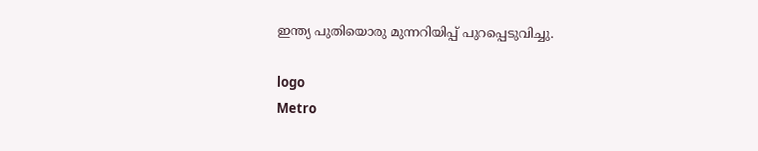ഇന്ത്യ പുതിയൊരു മുന്നറിയിപ്പ് പുറപ്പെടുവിച്ചു.

logo
Metro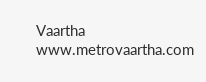Vaartha
www.metrovaartha.com